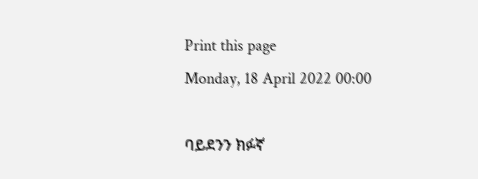Print this page
Monday, 18 April 2022 00:00

ባይደንን ክፉኛ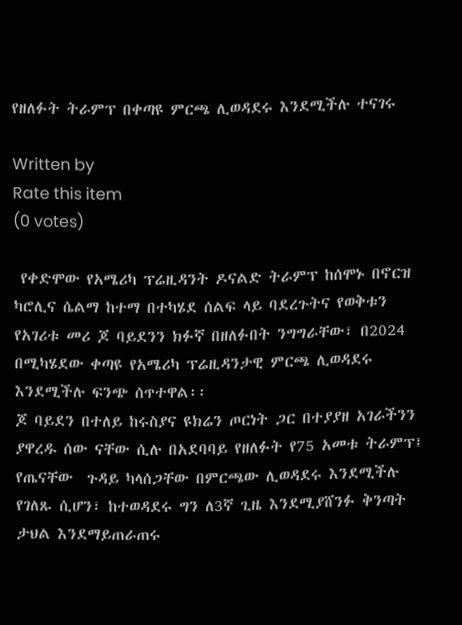የዘለፉት ትራምፕ በቀጣዩ ምርጫ ሊወዳደሩ እንደሚችሉ ተናገሩ

Written by
Rate this item
(0 votes)

 የቀድሞው የአሜሪካ ፕሬዚዳንት ዶናልድ ትራምፕ ከሰሞኑ በኖርዝ ካሮሊና ሴልማ ከተማ በተካሄደ ሰልፍ ላይ ባደረጉትና የወቅቱን የአገሪቱ መሪ ጆ ባይደንን ክፉኛ በዘለፉበት ንግግራቸው፣ በ2024 በሚካሄደው ቀጣዩ የአሜሪካ ፕሬዚዳንታዊ ምርጫ ሊወዳደሩ እንደሚችሉ ፍንጭ ሰጥተዋል፡፡
ጆ ባይደን በተለይ ከሩስያና ዩክሬን ጦርነት ጋር በተያያዘ አገራችንን ያዋረዱ ሰው ናቸው ሲሉ በአደባባይ የዘለፉት የ75 አመቱ ትራምፕ፤ የጤናቸው  ጉዳይ ካላሰጋቸው በምርጫው ሊወዳደሩ እንደሚችሉ የገለጹ ሲሆን፣ ከተወዳደሩ ግን ለ3ኛ ጊዜ እንደሚያሸንፉ ቅንጣት ታህል እንደማይጠራጠሩ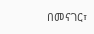በመናገር፣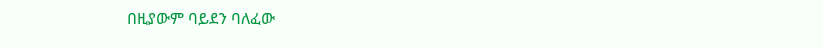በዚያውም ባይደን ባለፈው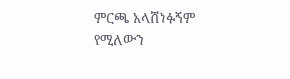ምርጫ አላሸነፉኝም የሚለውን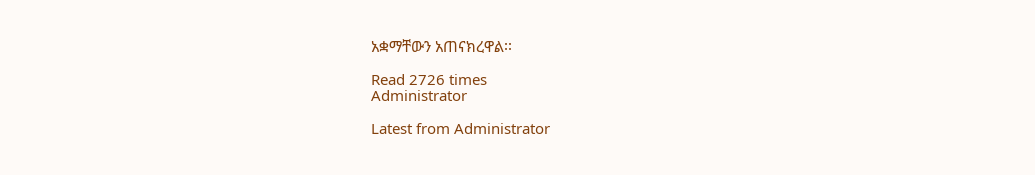አቋማቸውን አጠናክረዋል፡፡

Read 2726 times
Administrator

Latest from Administrator